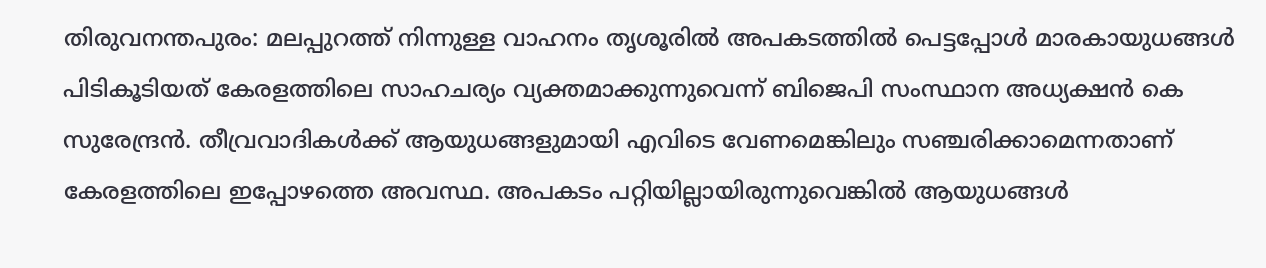തിരുവനന്തപുരം: മലപ്പുറത്ത് നിന്നുള്ള വാഹനം തൃശൂരിൽ അപകടത്തിൽ പെട്ടപ്പോൾ മാരകായുധങ്ങൾ പിടികൂടിയത് കേരളത്തിലെ സാഹചര്യം വ്യക്തമാക്കുന്നുവെന്ന് ബിജെപി സംസ്ഥാന അധ്യക്ഷൻ കെ സുരേന്ദ്രൻ. തീവ്രവാദികൾക്ക് ആയുധങ്ങളുമായി എവിടെ വേണമെങ്കിലും സഞ്ചരിക്കാമെന്നതാണ് കേരളത്തിലെ ഇപ്പോഴത്തെ അവസ്ഥ. അപകടം പറ്റിയില്ലായിരുന്നുവെങ്കിൽ ആയുധങ്ങൾ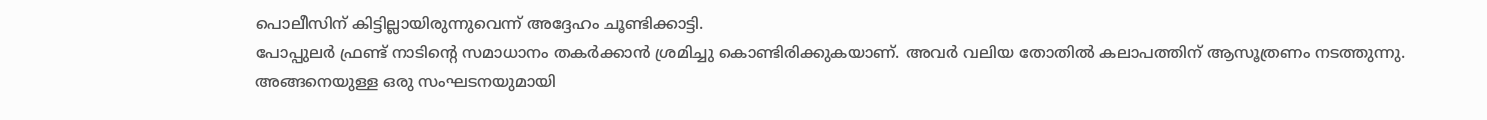പൊലീസിന് കിട്ടില്ലായിരുന്നുവെന്ന് അദ്ദേഹം ചൂണ്ടിക്കാട്ടി.
പോപ്പുലർ ഫ്രണ്ട് നാടിന്റെ സമാധാനം തകർക്കാൻ ശ്രമിച്ചു കൊണ്ടിരിക്കുകയാണ്. അവർ വലിയ തോതിൽ കലാപത്തിന് ആസൂത്രണം നടത്തുന്നു. അങ്ങനെയുള്ള ഒരു സംഘടനയുമായി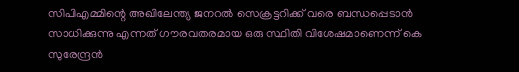സിപിഎമ്മിന്റെ അഖിലേന്ത്യ ജനറൽ സെക്രട്ടറിക്ക് വരെ ബന്ധപ്പെടാൻ സാധിക്കുന്നു എന്നത് ഗൗരവതരമായ ഒരു സ്ഥിതി വിശേഷമാണെന്ന് കെ സുരേന്ദ്രൻ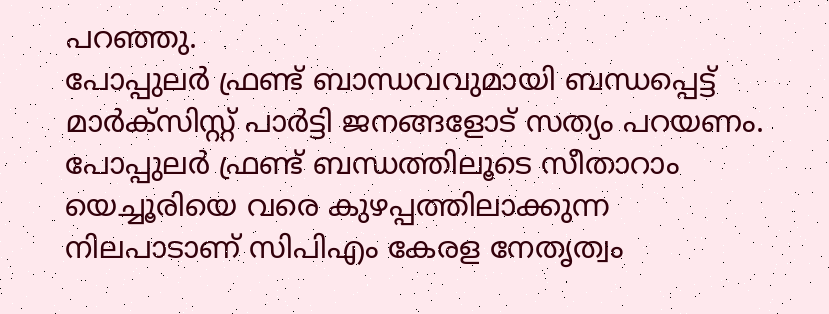പറഞ്ഞു.
പോപ്പുലർ ഫ്രണ്ട് ബാന്ധവവുമായി ബന്ധപ്പെട്ട് മാർക്സിസ്റ്റ് പാർട്ടി ജനങ്ങളോട് സത്യം പറയണം. പോപ്പുലർ ഫ്രണ്ട് ബന്ധത്തിലൂടെ സീതാറാം യെച്ചൂരിയെ വരെ കുഴപ്പത്തിലാക്കുന്ന നിലപാടാണ് സിപിഎം കേരള നേതൃത്വം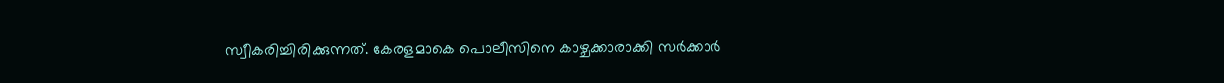സ്വീകരിച്ചിരിക്കുന്നത്. കേരളമാകെ പൊലീസിനെ കാഴ്ചക്കാരാക്കി സർക്കാർ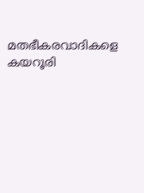മതഭീകരവാദികളെ കയറൂരി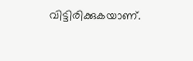വിട്ടിരിക്കുകയാണ്.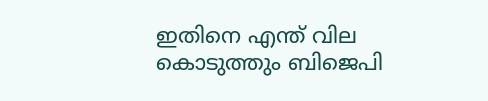ഇതിനെ എന്ത് വില കൊടുത്തും ബിജെപി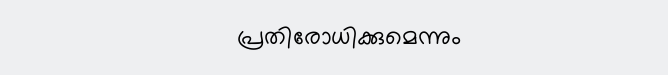പ്രതിരോധിക്കുമെന്നും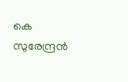കെ സുരേന്ദ്രൻ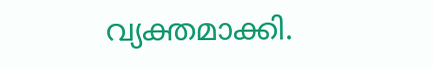വ്യക്തമാക്കി.